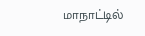மாநாட்டில்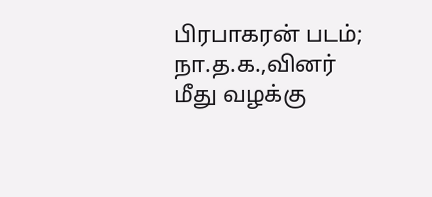பிரபாகரன் படம்; நா.த.க.,வினர் மீது வழக்கு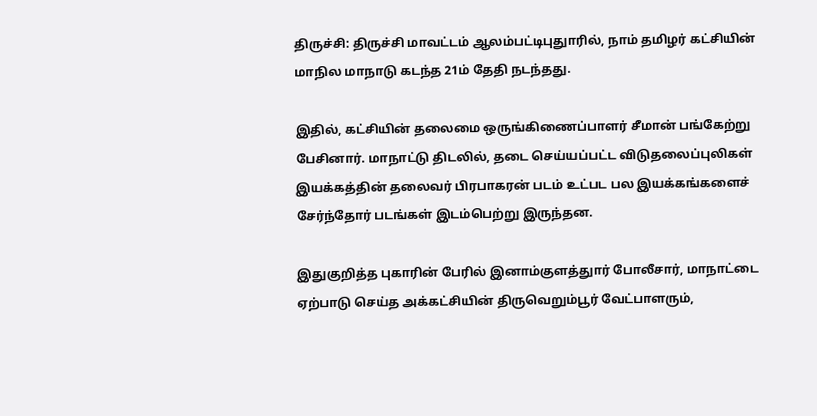திருச்சி: திருச்சி மாவட்டம் ஆலம்பட்டிபுதுாரில், நாம் தமிழர் கட்சியின் மாநில மாநாடு கடந்த 21ம் தேதி நடந்தது.

இதில், கட்சியின் தலைமை ஒருங்கிணைப்பாளர் சீமான் பங்கேற்று பேசினார். மாநாட்டு திடலில், தடை செய்யப்பட்ட விடுதலைப்புலிகள் இயக்கத்தின் தலைவர் பிரபாகரன் படம் உட்பட பல இயக்கங்களைச் சேர்ந்தோர் படங்கள் இடம்பெற்று இருந்தன.

இதுகுறித்த புகாரின் பேரில் இனாம்குளத்துார் போலீசார், மாநாட்டை ஏற்பாடு செய்த அக்கட்சியின் திருவெறும்பூர் வேட்பாளரும்,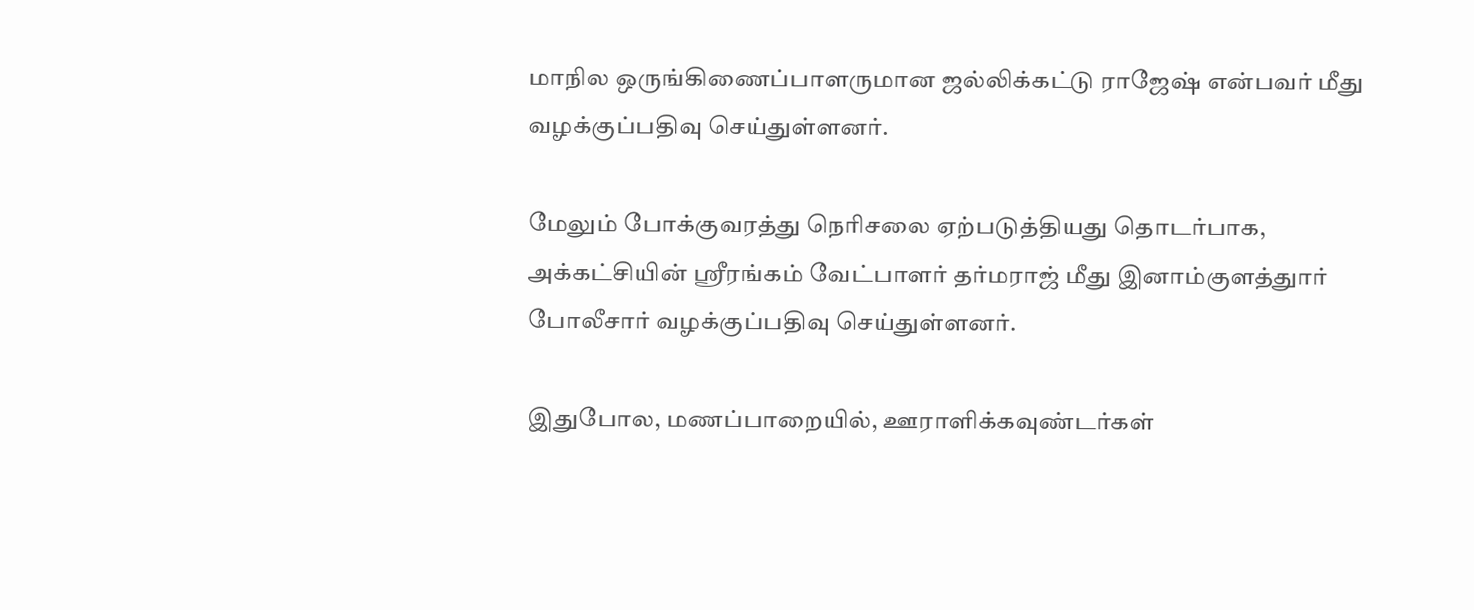மாநில ஒருங்கிணைப்பாளருமான ஜல்லிக்கட்டு ராஜேஷ் என்பவர் மீது வழக்குப்பதிவு செய்துள்ளனர்.

மேலும் போக்குவரத்து நெரிசலை ஏற்படுத்தியது தொடர்பாக, அக்கட்சியின் ஸ்ரீரங்கம் வேட்பாளர் தர்மராஜ் மீது இனாம்குளத்துார் போலீசார் வழக்குப்பதிவு செய்துள்ளனர்.

இதுபோல, மணப்பாறையில், ஊராளிக்கவுண்டர்கள்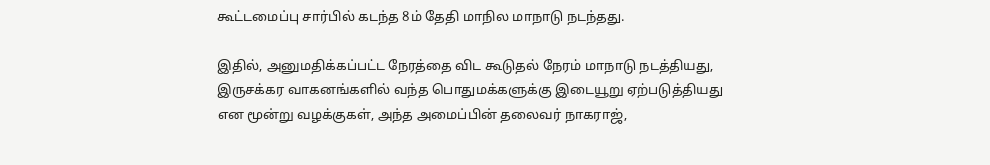கூட்டமைப்பு சார்பில் கடந்த 8ம் தேதி மாநில மாநாடு நடந்தது.

இதில், அனுமதிக்கப்பட்ட நேரத்தை விட கூடுதல் நேரம் மாநாடு நடத்தியது, இருசக்கர வாகனங்களில் வந்த பொதுமக்களுக்கு இடையூறு ஏற்படுத்தியது என மூன்று வழக்குகள், அந்த அமைப்பின் தலைவர் நாகராஜ்,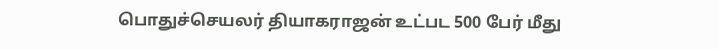பொதுச்செயலர் தியாகராஜன் உட்பட 500 பேர் மீது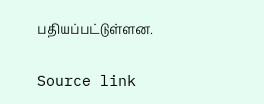பதியப்பட்டுள்ளன.

Source link